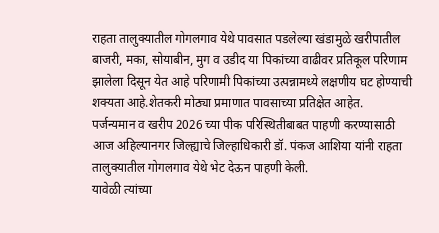राहता तालुक्यातील गोगलगाव येथे पावसात पडलेल्या खंडामुळे खरीपातील बाजरी, मका, सोयाबीन, मुग व उडीद या पिकांच्या वाढीवर प्रतिकूल परिणाम झालेला दिसून येत आहे परिणामी पिकांच्या उत्पन्नामध्ये लक्षणीय घट होण्याची शक्यता आहे.शेतकरी मोठ्या प्रमाणात पावसाच्या प्रतिक्षेत आहेत.
पर्जन्यमान व खरीप 2026 च्या पीक परिस्थितीबाबत पाहणी करण्यासाठी आज अहिल्यानगर जिल्ह्याचे जिल्हाधिकारी डॉ. पंकज आशिया यांनी राहता तालुक्यातील गोगलगाव येथे भेट देऊन पाहणी केली.
यावेळी त्यांच्या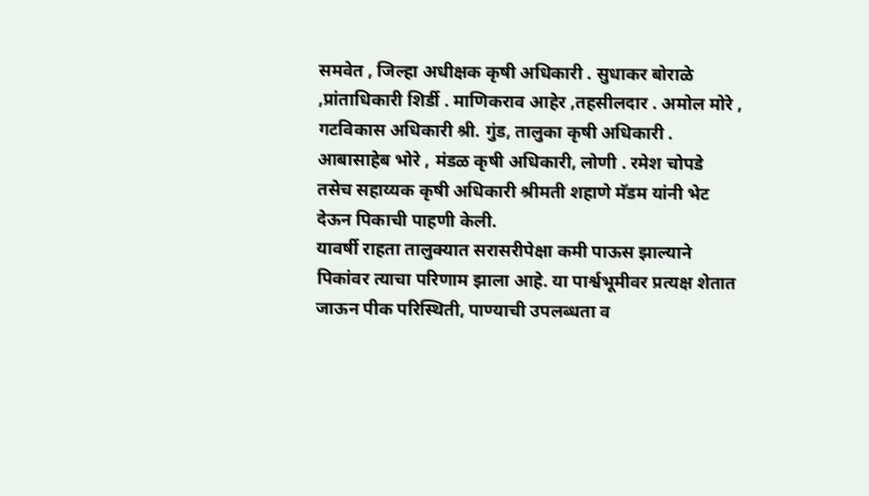समवेत , जिल्हा अधीक्षक कृषी अधिकारी . सुधाकर बोराळे ,प्रांताधिकारी शिर्डी . माणिकराव आहेर ,तहसीलदार . अमोल मोरे , गटविकास अधिकारी श्री. गुंड, तालुका कृषी अधिकारी . आबासाहेब भोरे , मंडळ कृषी अधिकारी, लोणी . रमेश चोपडे तसेच सहाय्यक कृषी अधिकारी श्रीमती शहाणे मॅडम यांनी भेट देऊन पिकाची पाहणी केली.
यावर्षी राहता तालुक्यात सरासरीपेक्षा कमी पाऊस झाल्याने पिकांवर त्याचा परिणाम झाला आहे. या पार्श्वभूमीवर प्रत्यक्ष शेतात जाऊन पीक परिस्थिती, पाण्याची उपलब्धता व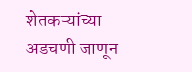शेतकऱ्यांच्या अडचणी जाणून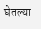घेतल्या